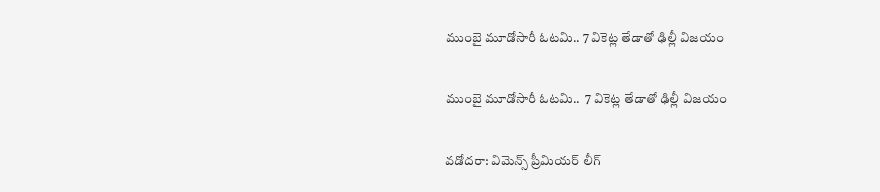ముంబై మూడోసారీ ఓటమి.. 7 వికెట్ల తేడాతో ఢిల్లీ విజయం

ముంబై మూడోసారీ ఓటమి..  7 వికెట్ల తేడాతో ఢిల్లీ విజయం

వడోదరా: విమెన్స్‌‌‌‌‌‌‌‌ ప్రీమియర్‌‌‌‌‌‌‌‌ లీగ్‌‌‌‌‌‌‌‌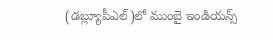(డబ్ల్యూపీఎల్‌‌‌‌‌‌‌‌)లో ముంబై ఇండియన్స్‌‌‌‌‌‌‌‌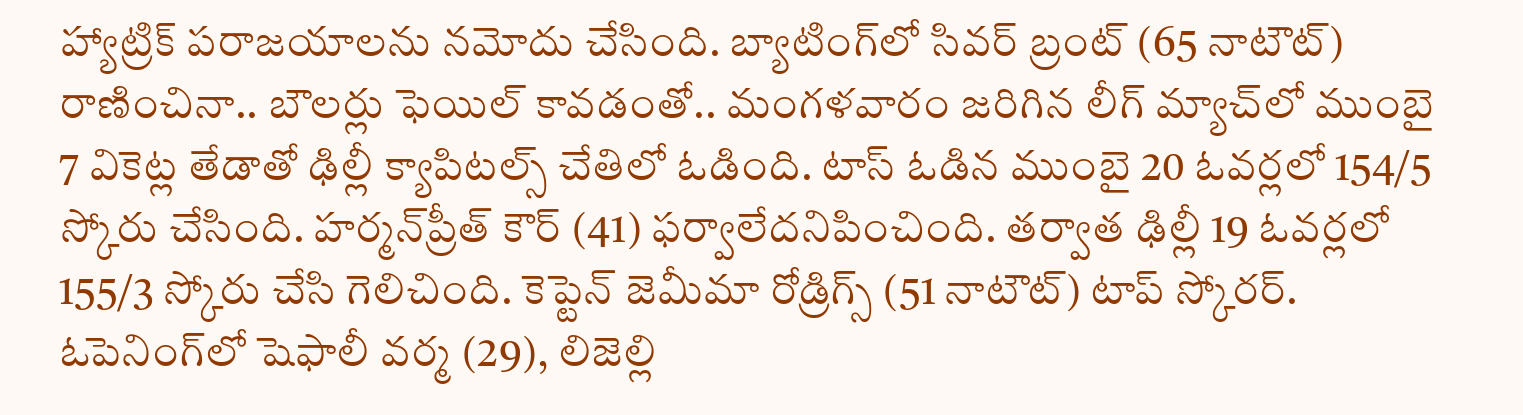హ్యాట్రిక్‌‌‌‌‌‌‌‌ పరాజయాలను నమోదు చేసింది. బ్యాటింగ్‌‌‌‌‌‌‌‌లో సివర్‌‌‌‌‌‌‌‌ బ్రంట్‌‌‌‌‌‌‌‌ (65 నాటౌట్‌‌‌‌‌‌‌‌) రాణించినా.. బౌలర్లు ఫెయిల్‌‌‌‌‌‌‌‌ కావడంతో.. మంగళవారం జరిగిన లీగ్‌‌‌‌‌‌‌‌ మ్యాచ్‌‌‌‌‌‌‌‌లో ముంబై 7 వికెట్ల తేడాతో ఢిల్లీ క్యాపిటల్స్‌‌‌‌‌‌‌‌ చేతిలో ఓడింది. టాస్‌‌‌‌‌‌‌‌ ఓడిన ముంబై 20 ఓవర్లలో 154/5 స్కోరు చేసింది. హర్మన్‌‌‌‌‌‌‌‌ప్రీత్‌‌‌‌‌‌‌‌ కౌర్‌‌‌‌‌‌‌‌ (41) ఫర్వాలేదనిపించింది. తర్వాత ఢిల్లీ 19 ఓవర్లలో 155/3 స్కోరు చేసి గెలిచింది. కెప్టెన్‌‌‌‌‌‌‌‌ జెమీమా రోడ్రిగ్స్‌‌‌‌‌‌‌‌ (51 నాటౌట్‌‌‌‌‌‌‌‌) టాప్‌‌‌‌‌‌‌‌ స్కోరర్‌‌‌‌‌‌‌‌. ఓపెనింగ్‌‌‌‌‌‌‌‌లో షెఫాలీ వర్మ (29), లిజెల్లి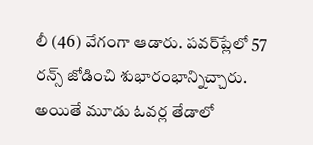లీ (46) వేగంగా ఆడారు. పవర్‌‌‌‌‌‌‌‌ప్లేలో 57 రన్స్‌‌‌‌‌‌‌‌ జోడించి శుభారంభాన్నిచ్చారు. అయితే మూడు ఓవర్ల తేడాలో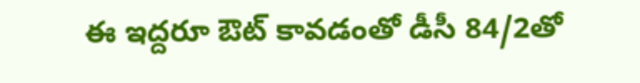ఈ ఇద్దరూ ఔట్‌‌‌‌‌‌‌‌ కావడంతో డీసీ 84/2తో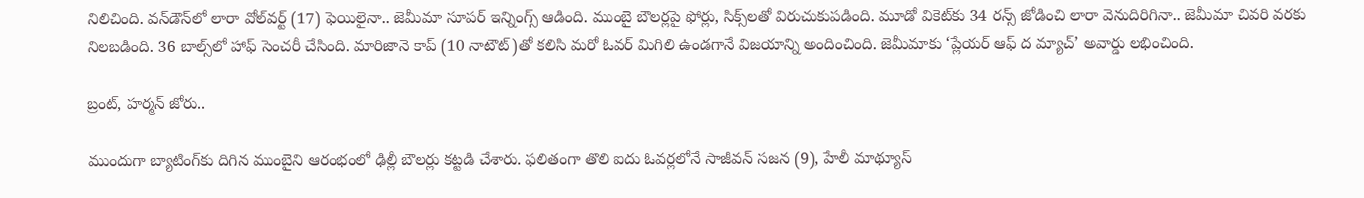నిలిచింది. వన్‌‌‌‌‌‌‌‌డౌన్‌‌‌‌‌‌‌‌లో లారా వోల్‌‌‌‌‌‌‌‌వర్ట్‌‌‌‌‌‌‌‌ (17) ఫెయిలైనా.. జెమీమా సూపర్‌‌‌‌‌‌‌‌ ఇన్నింగ్స్‌‌‌‌‌‌‌‌ ఆడింది. ముంబై బౌలర్లపై ఫోర్లు, సిక్స్‌‌‌‌‌‌‌‌లతో విరుచుకుపడింది. మూడో వికెట్‌‌‌‌‌‌‌‌కు 34 రన్స్‌‌‌‌‌‌‌‌ జోడించి లారా వెనుదిరిగినా.. జెమీమా చివరి వరకు నిలబడింది. 36 బాల్స్‌‌‌‌‌‌‌‌లో హాఫ్‌‌‌‌‌‌‌‌ సెంచరీ చేసింది. మారిజానె కాప్‌‌‌‌‌‌‌‌ (10 నాటౌట్‌‌‌‌‌‌‌‌)తో కలిసి మరో ఓవర్‌‌‌‌‌‌‌‌ మిగిలి ఉండగానే విజయాన్ని అందించింది. జెమీమాకు ‘ప్లేయర్‌‌‌‌‌‌‌‌ ఆఫ్‌‌‌‌‌‌‌‌ ద మ్యాచ్‌‌‌‌‌‌‌‌’ అవార్డు లభించింది.

బ్రంట్‌‌‌‌‌‌‌‌, హర్మన్‌‌‌‌‌‌‌‌ జోరు..

ముందుగా బ్యాటింగ్‌‌‌‌‌‌‌‌కు దిగిన ముంబైని ఆరంభంలో ఢిల్లీ బౌలర్లు కట్టడి చేశారు. ఫలితంగా తొలి ఐదు ఓవర్లలోనే సాజీవన్‌‌‌‌‌‌‌‌ సజన (9), హేలీ మాథ్యూస్‌‌‌‌‌‌‌‌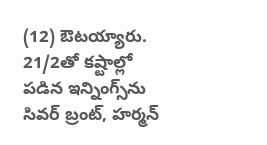(12) ఔటయ్యారు. 21/2తో కష్టాల్లో పడిన ఇన్నింగ్స్‌‌‌‌‌‌‌‌ను సివర్‌‌‌‌‌‌‌‌ బ్రంట్‌‌‌‌‌‌‌‌, హర్మన్‌‌‌‌‌‌‌‌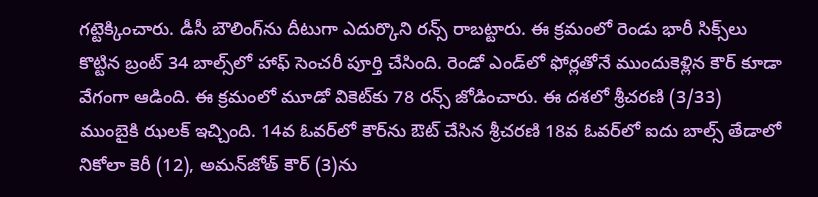గట్టెక్కించారు. డీసీ బౌలింగ్‌‌‌‌‌‌‌‌ను దీటుగా ఎదుర్కొని రన్స్‌‌‌‌‌‌‌‌ రాబట్టారు. ఈ క్రమంలో రెండు భారీ సిక్స్‌‌‌‌‌‌‌‌లు కొట్టిన బ్రంట్‌‌‌‌‌‌‌‌ 34 బాల్స్‌‌‌‌‌‌‌‌లో హాఫ్‌‌‌‌‌‌‌‌ సెంచరీ పూర్తి చేసింది. రెండో ఎండ్‌‌‌‌‌‌‌‌లో ఫోర్లతోనే ముందుకెళ్లిన కౌర్‌‌‌‌‌‌‌‌ కూడా వేగంగా ఆడింది. ఈ క్రమంలో మూడో వికెట్‌‌‌‌‌‌‌‌కు 78 రన్స్‌‌‌‌‌‌‌‌ జోడించారు. ఈ దశలో శ్రీచరణి (3/33) ముంబైకి ఝలక్‌‌‌‌‌‌‌‌ ఇచ్చింది. 14వ ఓవర్‌‌‌‌‌‌‌‌లో కౌర్‌‌‌‌‌‌‌‌ను ఔట్‌‌‌‌‌‌‌‌ చేసిన శ్రీచరణి 18వ ఓవర్‌‌‌‌‌‌‌‌లో ఐదు బాల్స్‌‌‌‌‌‌‌‌ తేడాలో నికోలా కెరీ (12), అమన్‌‌‌‌‌‌‌‌జోత్‌‌‌‌‌‌‌‌ కౌర్‌‌‌‌‌‌‌‌ (3)ను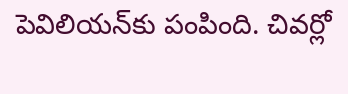పెవిలియన్‌‌‌‌‌‌‌‌కు పంపింది. చివర్లో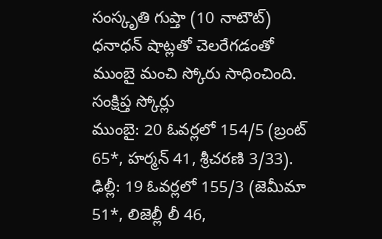సంస్కృతి గుప్తా (10 నాటౌట్‌‌‌‌‌‌‌‌) ధనాధన్‌‌‌‌‌‌‌‌ షాట్లతో చెలరేగడంతో ముంబై మంచి స్కోరు సాధించింది.
సంక్షిప్త స్కోర్లు
ముంబై: 20 ఓవర్లలో 154/5 (బ్రంట్‌‌‌‌‌‌‌‌ 65*, హర్మన్‌‌‌‌‌‌‌‌ 41, శ్రీచరణి 3/33). ఢిల్లీ: 19 ఓవర్లలో 155/3 (జెమీమా 51*, లిజెల్లీ లీ 46,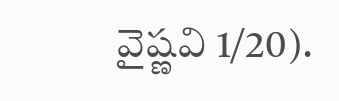వైష్ణవి 1/20).